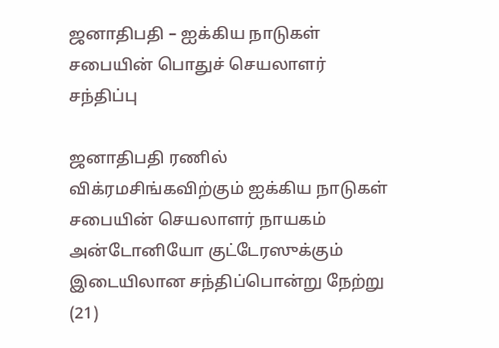ஜனாதிபதி – ஐக்கிய நாடுகள் சபையின் பொதுச் செயலாளர் சந்திப்பு

ஜனாதிபதி ரணில் விக்ரமசிங்கவிற்கும் ஐக்கிய நாடுகள் சபையின் செயலாளர் நாயகம் அன்டோனியோ குட்டேரஸுக்கும் இடையிலான சந்திப்பொன்று நேற்று (21)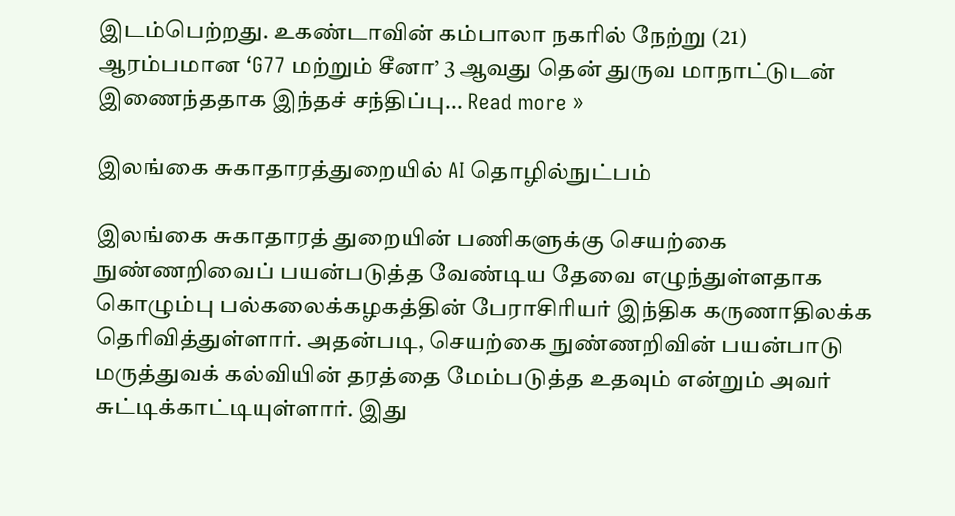இடம்பெற்றது. உகண்டாவின் கம்பாலா நகரில் நேற்று (21) ஆரம்பமான ‘G77 மற்றும் சீனா’ 3 ஆவது தென் துருவ மாநாட்டுடன் இணைந்ததாக இந்தச் சந்திப்பு... Read more »

இலங்கை சுகாதாரத்துறையில் AI தொழில்நுட்பம்

இலங்கை சுகாதாரத் துறையின் பணிகளுக்கு செயற்கை நுண்ணறிவைப் பயன்படுத்த வேண்டிய தேவை எழுந்துள்ளதாக கொழும்பு பல்கலைக்கழகத்தின் பேராசிரியர் இந்திக கருணாதிலக்க தெரிவித்துள்ளார். அதன்படி, செயற்கை நுண்ணறிவின் பயன்பாடு மருத்துவக் கல்வியின் தரத்தை மேம்படுத்த உதவும் என்றும் அவர் சுட்டிக்காட்டியுள்ளார். இது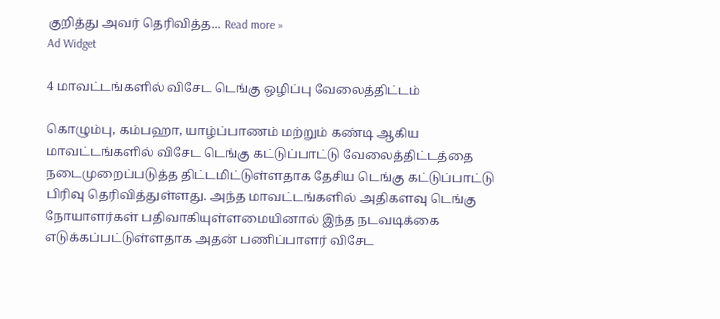குறித்து அவர் தெரிவித்த... Read more »
Ad Widget

4 மாவட்டங்களில் விசேட டெங்கு ஒழிப்பு வேலைத்திட்டம்

கொழும்பு, கம்பஹா, யாழ்ப்பாணம் மற்றும் கண்டி ஆகிய மாவட்டங்களில் விசேட டெங்கு கட்டுப்பாட்டு வேலைத்திட்டத்தை நடைமுறைப்படுத்த திட்டமிட்டுள்ளதாக தேசிய டெங்கு கட்டுப்பாட்டு பிரிவு தெரிவித்துள்ளது. அந்த மாவட்டங்களில் அதிகளவு டெங்கு நோயாளர்கள் பதிவாகியுள்ளமையினால் இந்த நடவடிக்கை எடுக்கப்பட்டுள்ளதாக அதன் பணிப்பாளர் விசேட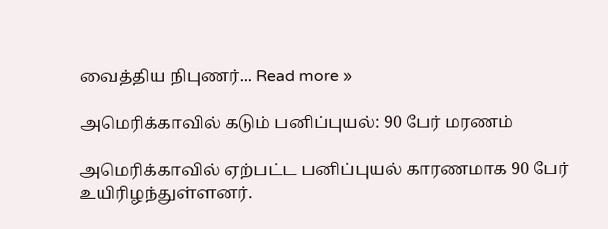வைத்திய நிபுணர்... Read more »

அமெரிக்காவில் கடும் பனிப்புயல்: 90 பேர் மரணம்

அமெரிக்காவில் ஏற்பட்ட பனிப்புயல் காரணமாக 90 பேர் உயிரிழந்துள்ளனர்.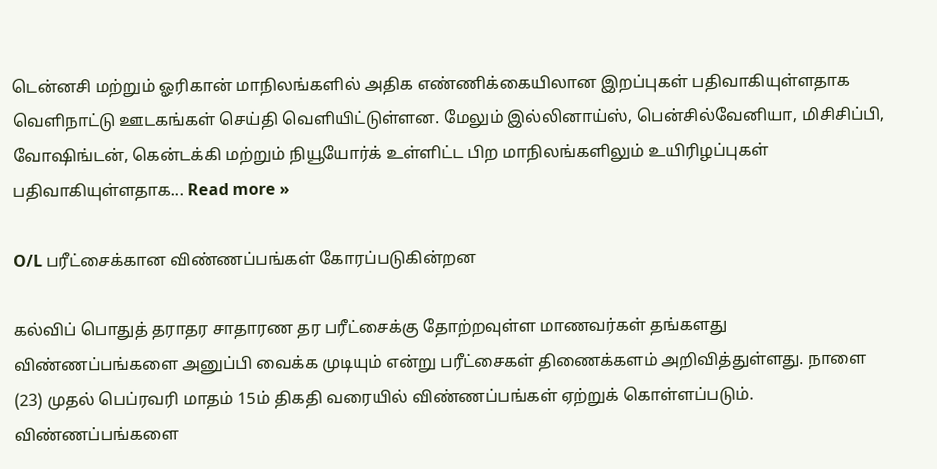டென்னசி மற்றும் ஓரிகான் மாநிலங்களில் அதிக எண்ணிக்கையிலான இறப்புகள் பதிவாகியுள்ளதாக வெளிநாட்டு ஊடகங்கள் செய்தி வெளியிட்டுள்ளன. மேலும் இல்லினாய்ஸ், பென்சில்வேனியா, மிசிசிப்பி, வோஷிங்டன், கென்டக்கி மற்றும் நியூயோர்க் உள்ளிட்ட பிற மாநிலங்களிலும் உயிரிழப்புகள் பதிவாகியுள்ளதாக... Read more »

O/L பரீட்சைக்கான விண்ணப்பங்கள் கோரப்படுகின்றன

கல்விப் பொதுத் தராதர சாதாரண தர பரீட்சைக்கு தோற்றவுள்ள மாணவர்கள் தங்களது விண்ணப்பங்களை அனுப்பி வைக்க முடியும் என்று பரீட்சைகள் திணைக்களம் அறிவித்துள்ளது. நாளை (23) முதல் பெப்ரவரி மாதம் 15ம் திகதி வரையில் விண்ணப்பங்கள் ஏற்றுக் கொள்ளப்படும். விண்ணப்பங்களை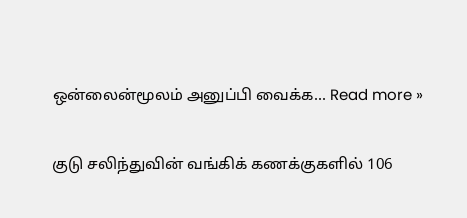ஒன்லைன்மூலம் அனுப்பி வைக்க... Read more »

குடு சலிந்துவின் வங்கிக் கணக்குகளில் 106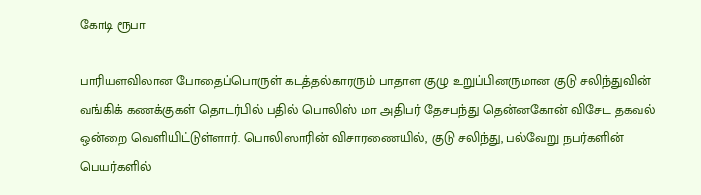கோடி ரூபா

பாரியளவிலான போதைப்பொருள் கடத்தல்காரரும் பாதாள குழு உறுப்பினருமான குடு சலிந்துவின் வங்கிக் கணக்குகள் தொடர்பில் பதில் பொலிஸ் மா அதிபர் தேசபந்து தென்னகோன் விசேட தகவல் ஒன்றை வெளியிட்டுள்ளார். பொலிஸாரின் விசாரணையில், குடு சலிந்து, பல்வேறு நபர்களின் பெயர்களில்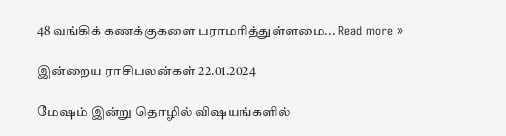48 வங்கிக் கணக்குகளை பராமரித்துள்ளமை... Read more »

இன்றைய ராசிபலன்கள் 22.01.2024

மேஷம் இன்று தொழில் விஷயங்களில்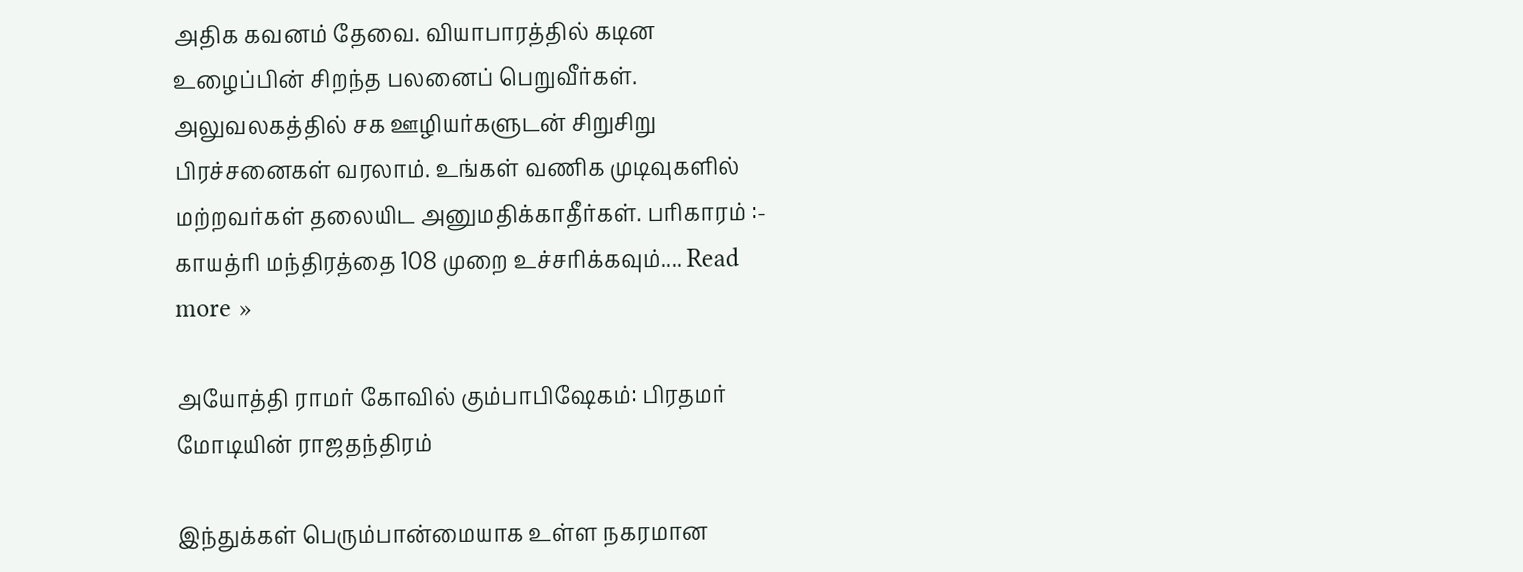அதிக கவனம் தேவை. வியாபாரத்தில் கடின உழைப்பின் சிறந்த பலனைப் பெறுவீர்கள். அலுவலகத்தில் சக ஊழியர்களுடன் சிறுசிறு பிரச்சனைகள் வரலாம். உங்கள் வணிக முடிவுகளில் மற்றவர்கள் தலையிட அனுமதிக்காதீர்கள். பரிகாரம் :- காயத்ரி மந்திரத்தை 108 முறை உச்சரிக்கவும்.... Read more »

அயோத்தி ராமர் கோவில் கும்பாபிஷேகம்: பிரதமர் மோடியின் ராஜதந்திரம்

இந்துக்கள் பெரும்பான்மையாக உள்ள நகரமான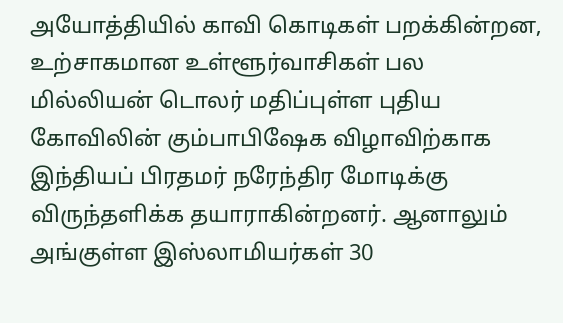அயோத்தியில் காவி கொடிகள் பறக்கின்றன, உற்சாகமான உள்ளூர்வாசிகள் பல மில்லியன் டொலர் மதிப்புள்ள புதிய கோவிலின் கும்பாபிஷேக விழாவிற்காக இந்தியப் பிரதமர் நரேந்திர மோடிக்கு விருந்தளிக்க தயாராகின்றனர். ஆனாலும் அங்குள்ள இஸ்லாமியர்கள் 30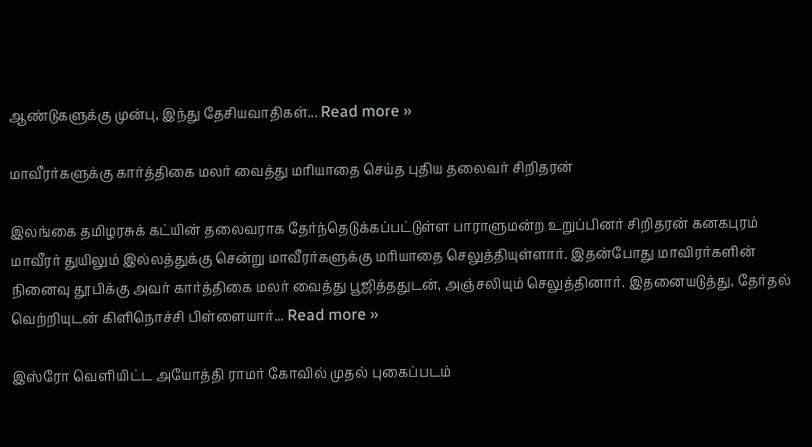ஆண்டுகளுக்கு முன்பு, இந்து தேசியவாதிகள்... Read more »

மாவீரர்களுக்கு கார்த்திகை மலர் வைத்து மரியாதை செய்த புதிய தலைவர் சிறிதரன்

இலங்கை தமிழரசுக் கட்யின் தலைவராக தேர்ந்தெடுக்கப்பட்டுள்ள பாராளுமன்ற உறுப்பினர் சிறிதரன் கனகபுரம் மாவீரர் துயிலும் இல்லத்துக்கு சென்று மாவீரர்களுக்கு மரியாதை செலுத்தியுள்ளார். இதன்போது மாவிரர்களின் நினைவு தூபிக்கு அவர் கார்த்திகை மலர் வைத்து பூஜித்ததுடன், அஞ்சலியும் செலுத்தினார். இதனையடுத்து, தேர்தல் வெற்றியுடன் கிளிநொச்சி பிள்ளையார்... Read more »

இஸ்ரோ வெளியிட்ட அயோத்தி ராமர் கோவில் முதல் புகைப்படம்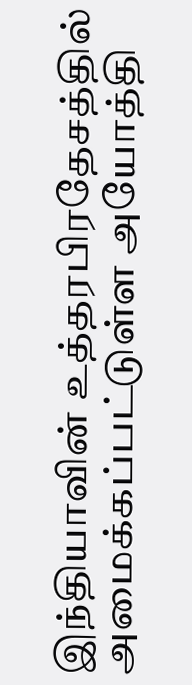இந்தியாவின் உத்தரபிரதேசத்தில் அமைக்கப்பட்டுள்ள அயோத்தி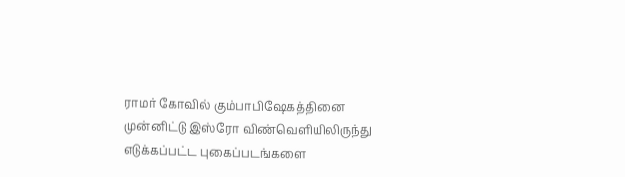ராமர் கோவில் கும்பாபிஷேகத்தினை முன்னிட்டு இஸ்ரோ விண்வெளியிலிருந்து எடுக்கப்பட்ட புகைப்படங்களை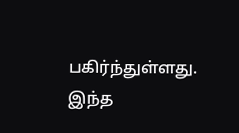பகிர்ந்துள்ளது. இந்த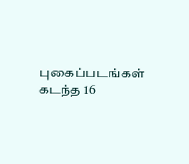புகைப்படங்கள் கடந்த 16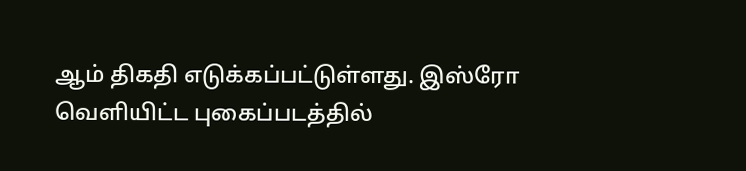ஆம் திகதி எடுக்கப்பட்டுள்ளது. இஸ்ரோ வெளியிட்ட புகைப்படத்தில்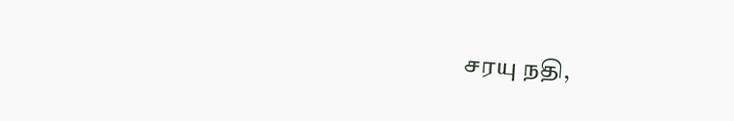சரயு நதி,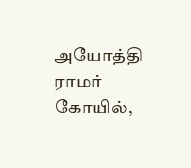அயோத்தி ராமர் கோயில்,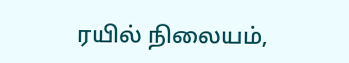ரயில் நிலையம்,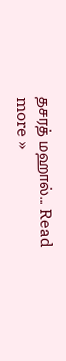தசரத் மஹால்... Read more »